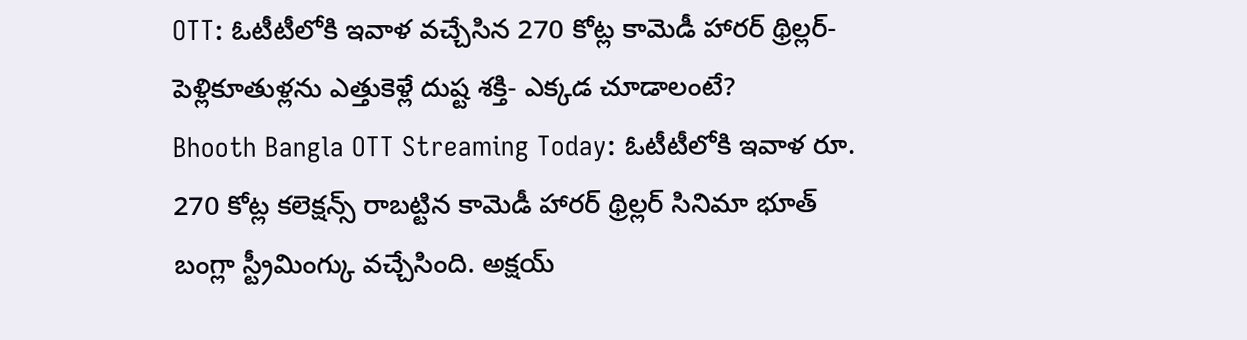OTT: ఓటీటీలోకి ఇవాళ వచ్చేసిన 270 కోట్ల కామెడీ హారర్ థ్రిల్లర్- పెళ్లికూతుళ్లను ఎత్తుకెళ్లే దుష్ట శక్తి- ఎక్కడ చూడాలంటే?
Bhooth Bangla OTT Streaming Today: ఓటీటీలోకి ఇవాళ రూ. 270 కోట్ల కలెక్షన్స్ రాబట్టిన కామెడీ హారర్ థ్రిల్లర్ సినిమా భూత్ బంగ్లా స్ట్రీమింగ్కు వచ్చేసింది. అక్షయ్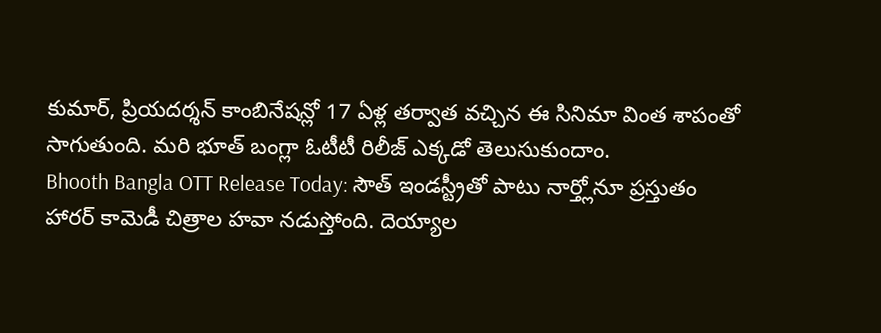కుమార్, ప్రియదర్శన్ కాంబినేషన్లో 17 ఏళ్ల తర్వాత వచ్చిన ఈ సినిమా వింత శాపంతో సాగుతుంది. మరి భూత్ బంగ్లా ఓటీటీ రిలీజ్ ఎక్కడో తెలుసుకుందాం.
Bhooth Bangla OTT Release Today: సౌత్ ఇండస్ట్రీతో పాటు నార్త్లోనూ ప్రస్తుతం హారర్ కామెడీ చిత్రాల హవా నడుస్తోంది. దెయ్యాల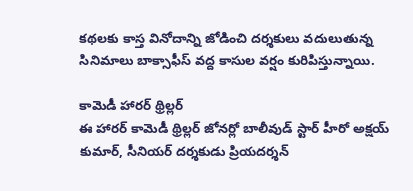కథలకు కాస్త వినోదాన్ని జోడించి దర్శకులు వదులుతున్న సినిమాలు బాక్సాఫీస్ వద్ద కాసుల వర్షం కురిపిస్తున్నాయి.

కామెడీ హారర్ థ్రిల్లర్
ఈ హారర్ కామెడీ థ్రిల్లర్ జోనర్లో బాలీవుడ్ స్టార్ హీరో అక్షయ్ కుమార్, సీనియర్ దర్శకుడు ప్రియదర్శన్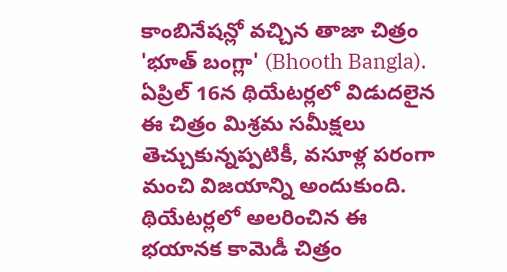కాంబినేషన్లో వచ్చిన తాజా చిత్రం 'భూత్ బంగ్లా' (Bhooth Bangla). ఏప్రిల్ 16న థియేటర్లలో విడుదలైన ఈ చిత్రం మిశ్రమ సమీక్షలు తెచ్చుకున్నప్పటికీ, వసూళ్ల పరంగా మంచి విజయాన్ని అందుకుంది.
థియేటర్లలో అలరించిన ఈ భయానక కామెడీ చిత్రం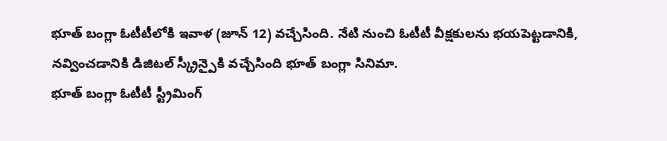భూత్ బంగ్లా ఓటీటీలోకి ఇవాళ (జూన్ 12) వచ్చేసింది. నేటి నుంచి ఓటీటీ వీక్షకులను భయపెట్టడానికి, నవ్వించడానికి డిజిటల్ స్క్రీన్పైకి వచ్చేసింది భూత్ బంగ్లా సినిమా.
భూత్ బంగ్లా ఓటీటీ స్ట్రీమింగ్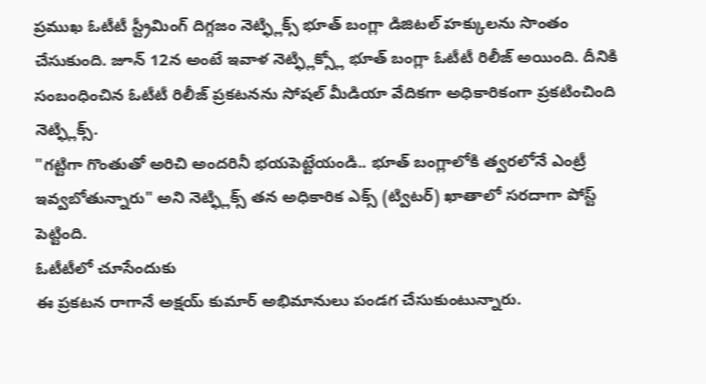ప్రముఖ ఓటీటీ స్ట్రీమింగ్ దిగ్గజం నెట్ఫ్లిక్స్ భూత్ బంగ్లా డిజిటల్ హక్కులను సొంతం చేసుకుంది. జూన్ 12న అంటే ఇవాళ నెట్ఫ్లిక్స్లో భూత్ బంగ్లా ఓటీటీ రిలీజ్ అయింది. దీనికి సంబంధించిన ఓటీటీ రిలీజ్ ప్రకటనను సోషల్ మీడియా వేదికగా అధికారికంగా ప్రకటించింది నెట్ఫ్లిక్స్.
"గట్టిగా గొంతుతో అరిచి అందరినీ భయపెట్టేయండి.. భూత్ బంగ్లాలోకి త్వరలోనే ఎంట్రీ ఇవ్వబోతున్నారు" అని నెట్ఫ్లిక్స్ తన అధికారిక ఎక్స్ (ట్విటర్) ఖాతాలో సరదాగా పోస్ట్ పెట్టింది.
ఓటీటీలో చూసేందుకు
ఈ ప్రకటన రాగానే అక్షయ్ కుమార్ అభిమానులు పండగ చేసుకుంటున్నారు.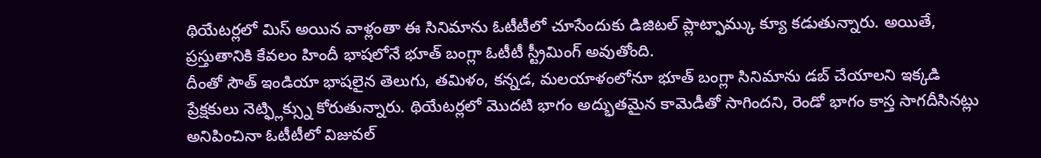థియేటర్లలో మిస్ అయిన వాళ్లంతా ఈ సినిమాను ఓటీటీలో చూసేందుకు డిజిటల్ ప్లాట్ఫామ్కు క్యూ కడుతున్నారు. అయితే, ప్రస్తుతానికి కేవలం హిందీ భాషలోనే భూత్ బంగ్లా ఓటీటీ స్ట్రీమింగ్ అవుతోంది.
దీంతో సౌత్ ఇండియా భాషలైన తెలుగు, తమిళం, కన్నడ, మలయాళంలోనూ భూత్ బంగ్లా సినిమాను డబ్ చేయాలని ఇక్కడి ప్రేక్షకులు నెట్ఫ్లిక్స్ను కోరుతున్నారు. థియేటర్లలో మొదటి భాగం అద్భుతమైన కామెడీతో సాగిందని, రెండో భాగం కాస్త సాగదీసినట్లు అనిపించినా ఓటీటీలో విజువల్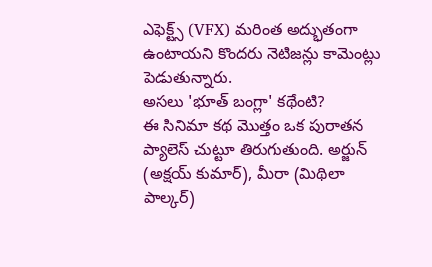ఎఫెక్ట్స్ (VFX) మరింత అద్భుతంగా ఉంటాయని కొందరు నెటిజన్లు కామెంట్లు పెడుతున్నారు.
అసలు 'భూత్ బంగ్లా' కథేంటి?
ఈ సినిమా కథ మొత్తం ఒక పురాతన ప్యాలెస్ చుట్టూ తిరుగుతుంది. అర్జున్ (అక్షయ్ కుమార్), మీరా (మిథిలా పాల్కర్)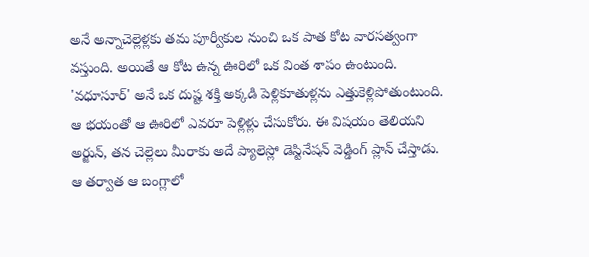అనే అన్నాచెల్లెళ్లకు తమ పూర్వీకుల నుంచి ఒక పాత కోట వారసత్వంగా వస్తుంది. అయితే ఆ కోట ఉన్న ఊరిలో ఒక వింత శాపం ఉంటుంది.
'వధూసూర్' అనే ఒక దుష్ట శక్తి అక్కడి పెళ్లికూతుళ్లను ఎత్తుకెళ్లిపోతుంటుంది. ఆ భయంతో ఆ ఊరిలో ఎవరూ పెళ్లిళ్లు చేసుకోరు. ఈ విషయం తెలియని అర్జున్, తన చెల్లెలు మీరాకు అదే ప్యాలెస్లో డెస్టినేషన్ వెడ్డింగ్ ప్లాన్ చేస్తాడు.
ఆ తర్వాత ఆ బంగ్లాలో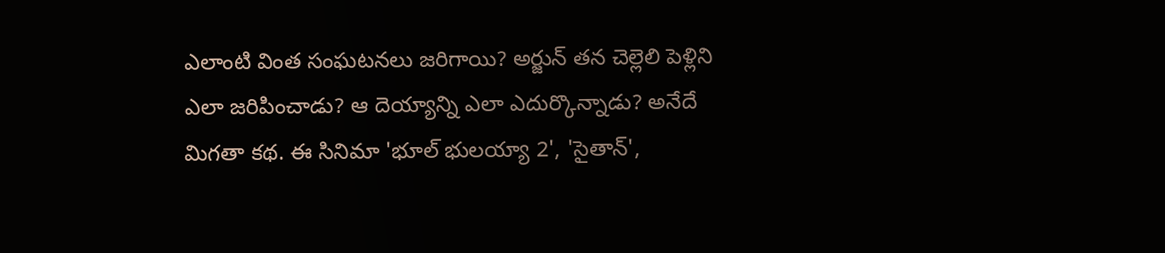ఎలాంటి వింత సంఘటనలు జరిగాయి? అర్జున్ తన చెల్లెలి పెళ్లిని ఎలా జరిపించాడు? ఆ దెయ్యాన్ని ఎలా ఎదుర్కొన్నాడు? అనేదే మిగతా కథ. ఈ సినిమా 'భూల్ భులయ్యా 2', 'సైతాన్',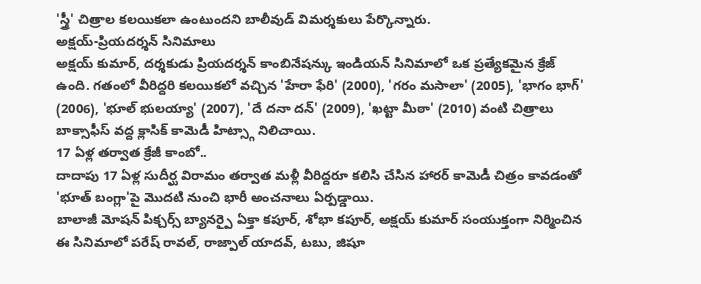'స్త్రీ' చిత్రాల కలయికలా ఉంటుందని బాలీవుడ్ విమర్శకులు పేర్కొన్నారు.
అక్షయ్-ప్రియదర్శన్ సినిమాలు
అక్షయ్ కుమార్, దర్శకుడు ప్రియదర్శన్ కాంబినేషన్కు ఇండియన్ సినిమాలో ఒక ప్రత్యేకమైన క్రేజ్ ఉంది. గతంలో వీరిద్దరి కలయికలో వచ్చిన 'హేరా ఫేరి' (2000), 'గరం మసాలా' (2005), 'భాగం భాగ్' (2006), 'భూల్ భులయ్యా' (2007), 'దే దనా దన్' (2009), 'ఖట్టా మీఠా' (2010) వంటి చిత్రాలు బాక్సాఫీస్ వద్ద క్లాసిక్ కామెడీ హిట్స్గా నిలిచాయి.
17 ఏళ్ల తర్వాత క్రేజీ కాంబో..
దాదాపు 17 ఏళ్ల సుదీర్ఘ విరామం తర్వాత మళ్లీ వీరిద్దరూ కలిసి చేసిన హారర్ కామెడీ చిత్రం కావడంతో 'భూత్ బంగ్లా'పై మొదటి నుంచి భారీ అంచనాలు ఏర్పడ్డాయి.
బాలాజీ మోషన్ పిక్చర్స్ బ్యానర్పై ఏక్తా కపూర్, శోభా కపూర్, అక్షయ్ కుమార్ సంయుక్తంగా నిర్మించిన ఈ సినిమాలో పరేష్ రావల్, రాజ్పాల్ యాదవ్, టబు, జిషూ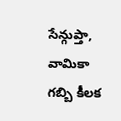సేన్గుప్తా, వామికా గబ్బి కీలక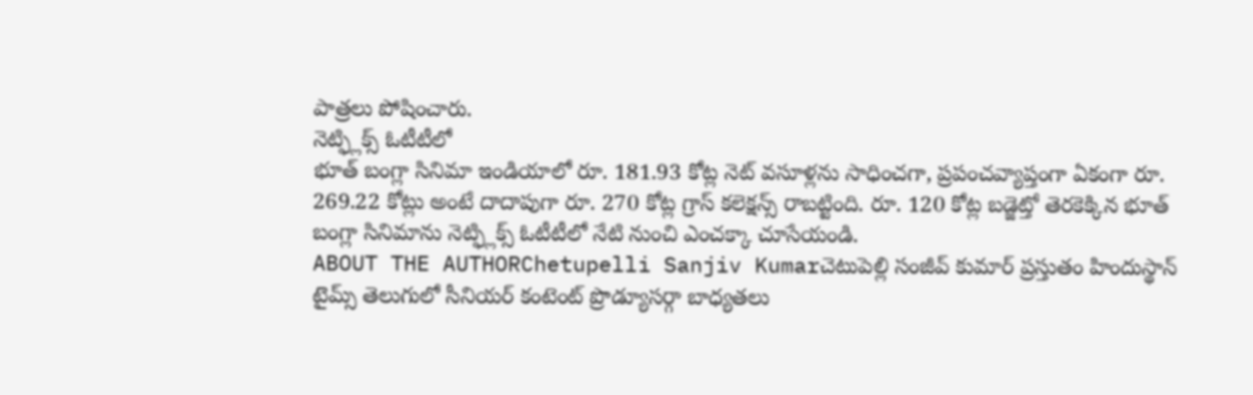పాత్రలు పోషించారు.
నెట్ఫ్లిక్స్ ఓటీటీలో
భూత్ బంగ్లా సినిమా ఇండియాలో రూ. 181.93 కోట్ల నెట్ వసూళ్లను సాధించగా, ప్రపంచవ్యాప్తంగా ఏకంగా రూ. 269.22 కోట్లు అంటే దాదాపుగా రూ. 270 కోట్ల గ్రాస్ కలెక్షన్స్ రాబట్టింది. రూ. 120 కోట్ల బడ్జెట్తో తెరకెక్కిన భూత్ బంగ్లా సినిమాను నెట్ఫ్లిక్స్ ఓటీటీలో నేటి నుంచి ఎంచక్కా చూసేయండి.
ABOUT THE AUTHORChetupelli Sanjiv Kumarచెటుపెల్లి సంజీవ్ కుమార్ ప్రస్తుతం హిందుస్థాన్ టైమ్స్ తెలుగులో సీనియర్ కంటెంట్ ప్రొడ్యూసర్గా బాధ్యతలు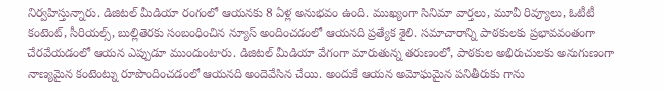నిర్వహిస్తున్నారు. డిజిటల్ మీడియా రంగంలో ఆయనకు 8 ఏళ్ల అనుభవం ఉంది. ముఖ్యంగా సినిమా వార్తలు, మూవీ రివ్యూలు, ఓటీటీ కంటెంట్, సీరియల్స్, బుల్లితెరకు సంబంధించిన న్యూస్ అందించడంలో ఆయనది ప్రత్యేక శైలి. సమాచారాన్ని పాఠకులకు ప్రభావవంతంగా చేరవేయడంలో ఆయన ఎప్పుడూ ముందుంటారు. డిజిటల్ మీడియా వేగంగా మారుతున్న తరుణంలో, పాఠకుల అభిరుచులకు అనుగుణంగా నాణ్యమైన కంటెంట్ను రూపొందించడంలో ఆయనది అందెవేసిన చేయి. అందుకే ఆయన అమోఘమైన పనితీరుకు గాను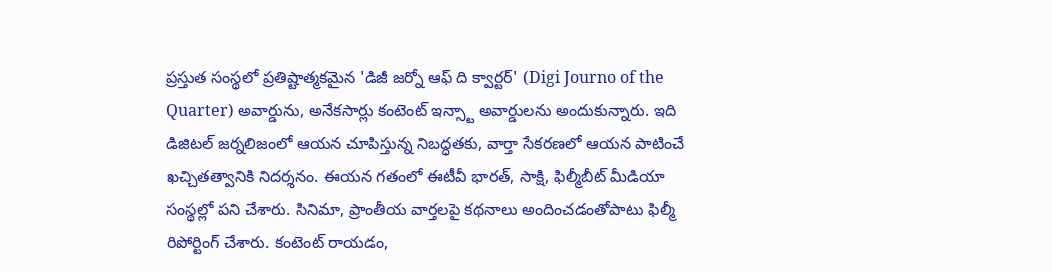ప్రస్తుత సంస్థలో ప్రతిష్టాత్మకమైన 'డిజీ జర్నో ఆఫ్ ది క్వార్టర్' (Digi Journo of the Quarter) అవార్డును, అనేకసార్లు కంటెంట్ ఇన్స్టా అవార్డులను అందుకున్నారు. ఇది డిజిటల్ జర్నలిజంలో ఆయన చూపిస్తున్న నిబద్ధతకు, వార్తా సేకరణలో ఆయన పాటించే ఖచ్చితత్వానికి నిదర్శనం. ఈయన గతంలో ఈటీవీ భారత్, సాక్షి, ఫిల్మీబీట్ మీడియా సంస్థల్లో పని చేశారు. సినిమా, ప్రాంతీయ వార్తలపై కథనాలు అందించడంతోపాటు ఫిల్మీ రిపోర్టింగ్ చేశారు. కంటెంట్ రాయడం,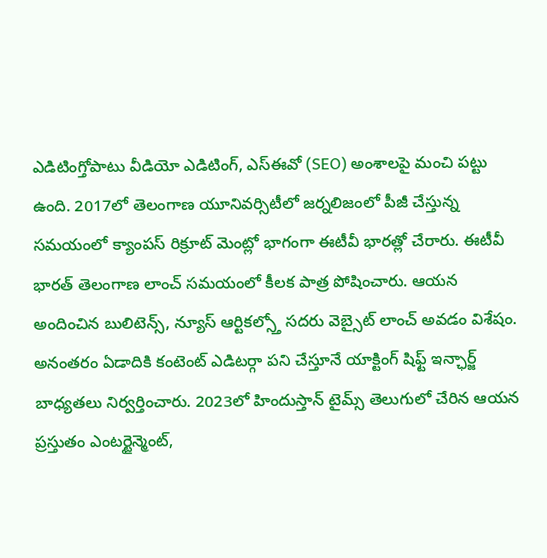ఎడిటింగ్తోపాటు వీడియో ఎడిటింగ్, ఎస్ఈవో (SEO) అంశాలపై మంచి పట్టు ఉంది. 2017లో తెలంగాణ యూనివర్సిటీలో జర్నలిజంలో పీజీ చేస్తున్న సమయంలో క్యాంపస్ రిక్రూట్ మెంట్లో భాగంగా ఈటీవీ భారత్లో చేరారు. ఈటీవీ భారత్ తెలంగాణ లాంచ్ సమయంలో కీలక పాత్ర పోషించారు. ఆయన అందించిన బులిటెన్స్, న్యూస్ ఆర్టికల్స్తో సదరు వెబ్సైట్ లాంచ్ అవడం విశేషం. అనంతరం ఏడాదికి కంటెంట్ ఎడిటర్గా పని చేస్తూనే యాక్టింగ్ షిఫ్ట్ ఇన్ఛార్జ్ బాధ్యతలు నిర్వర్తించారు. 2023లో హిందుస్తాన్ టైమ్స్ తెలుగులో చేరిన ఆయన ప్రస్తుతం ఎంటర్టైన్మెంట్,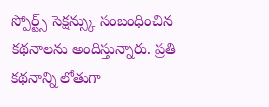స్పోర్ట్స్ సెక్షన్స్కు సంబంధించిన కథనాలను అందిస్తున్నారు. ప్రతి కథనాన్ని లోతుగా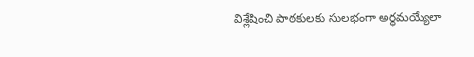విశ్లేషించి పాఠకులకు సులభంగా అర్థమయ్యేలా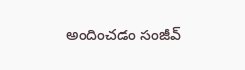అందించడం సంజీవ్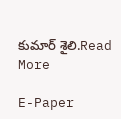కుమార్ శైలి.Read More

E-Paper